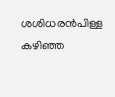ശശിധരന്‍പിള്ള കഴിഞ്ഞ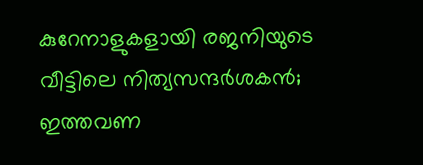കുറേനാളുകളായി രജനിയുടെ വീട്ടിലെ നിത്യസന്ദർശകൻ; ഇത്തവണ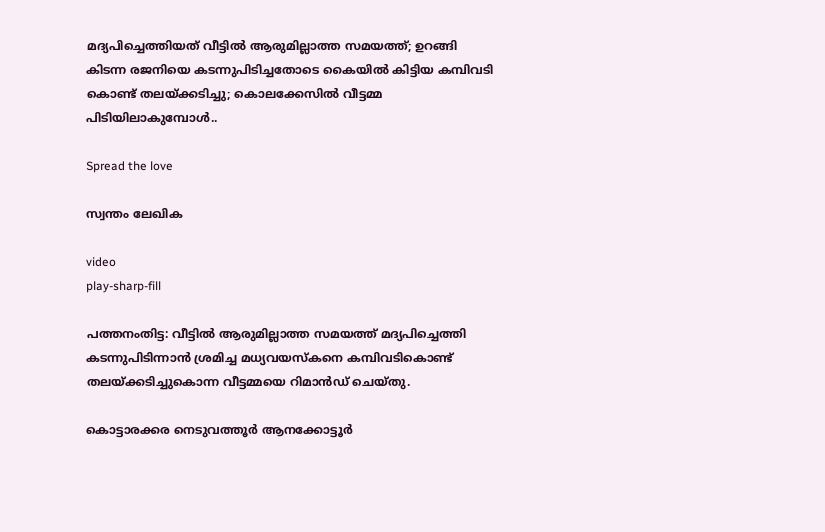മദ്യപിച്ചെത്തിയത് വീട്ടിൽ ആരുമില്ലാത്ത സമയത്ത്; ഉറങ്ങി കിടന്ന രജനിയെ കടന്നുപിടിച്ചതോടെ കൈയിൽ കിട്ടിയ കമ്പിവടി കൊണ്ട് തലയ്ക്കടിച്ചു; കൊലക്കേസിൽ വീട്ടമ്മ പിടിയിലാകുമ്പോൾ..

Spread the love

സ്വന്തം ലേഖിക

video
play-sharp-fill

പത്തനംതിട്ട: വീട്ടിൽ ആരുമില്ലാത്ത സമയത്ത് മദ്യപിച്ചെത്തി കടന്നുപിടിന്നാൻ ശ്രമിച്ച മധ്യവയസ്കനെ കമ്പിവടികൊണ്ട് തലയ്ക്കടിച്ചുകൊന്ന വീട്ടമ്മയെ റിമാന്‍ഡ് ചെയ്തു.

കൊട്ടാരക്കര നെടുവത്തൂര്‍ ആനക്കോട്ടൂര്‍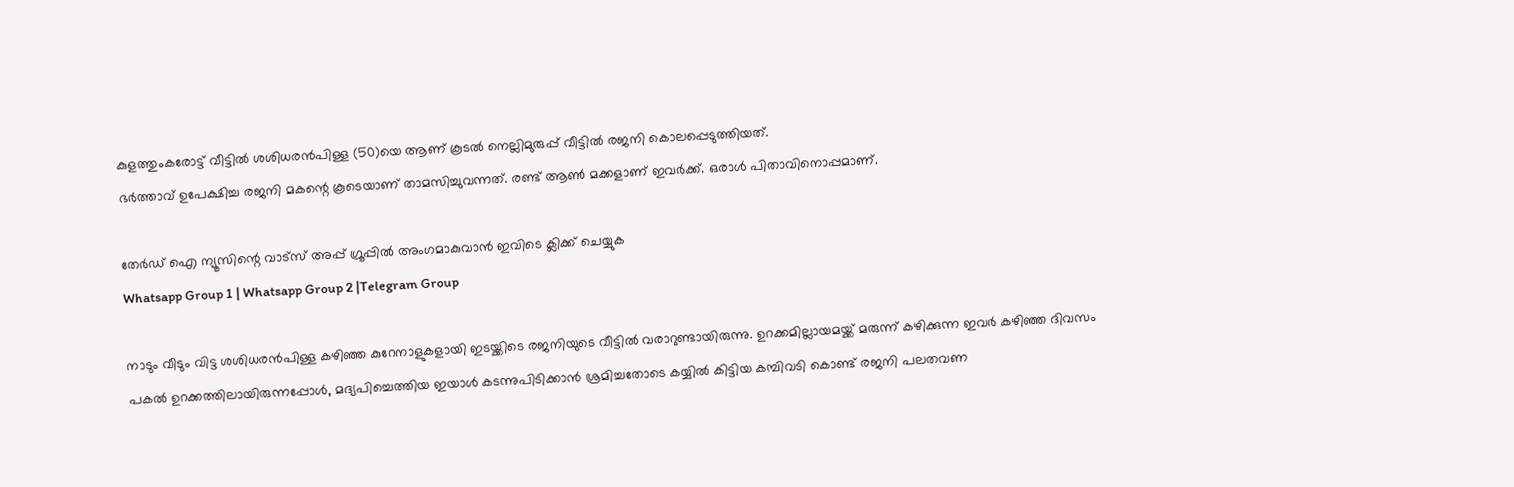കുളത്തുംകരോട്ട് വീട്ടില്‍ ശശിധരന്‍പിള്ള (50)യെ ആണ് കൂടല്‍ നെല്ലിമുരുപ്പ് വീട്ടില്‍ രജനി കൊലപ്പെടുത്തിയത്.
ഭര്‍ത്താവ് ഉപേക്ഷിച്ച രജനി മകന്റെ കൂടെയാണ് താമസിച്ചുവന്നത്. രണ്ട് ആണ്‍ മക്കളാണ് ഇവര്‍ക്ക്. ഒരാള്‍ പിതാവിനൊപ്പമാണ്.

തേർഡ് ഐ ന്യൂസിന്റെ വാട്സ് അപ്പ് ഗ്രൂപ്പിൽ അംഗമാകുവാൻ ഇവിടെ ക്ലിക്ക് ചെയ്യുക
Whatsapp Group 1 | Whatsapp Group 2 |Telegram Group

നാടും വീടും വിട്ട ശശിധരന്‍പിള്ള കഴിഞ്ഞ കുറേനാളുകളായി ഇടയ്ക്കിടെ രജനിയുടെ വീട്ടില്‍ വരാറുണ്ടായിരുന്നു. ഉറക്കമില്ലായമയ്ക്ക് മരുന്ന് കഴിക്കുന്ന ഇവര്‍ കഴിഞ്ഞ ദിവസം പകല്‍ ഉറക്കത്തിലായിരുന്നപ്പോള്‍, മദ്യപിച്ചെത്തിയ ഇയാള്‍ കടന്നുപിടിക്കാന്‍ ശ്രമിച്ചതോടെ കയ്യില്‍ കിട്ടിയ കമ്പിവടി കൊണ്ട് രജനി പലതവണ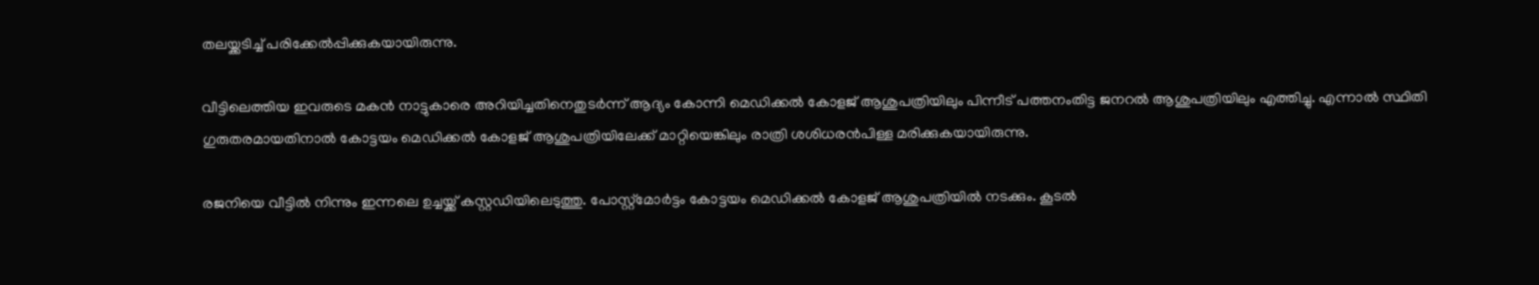തലയ്ക്കടിച്ച്‌ പരിക്കേല്‍പ്പിക്കുകയായിരുന്നു.

വീട്ടിലെത്തിയ ഇവരുടെ മകന്‍ നാട്ടുകാരെ അറിയിച്ചതിനെതുടര്‍ന്ന് ആദ്യം കോന്നി മെഡിക്കല്‍ കോളജ് ആശുപത്രിയിലും പിന്നീട് പത്തനംതിട്ട ജനറല്‍ ആശുപത്രിയിലും എത്തിച്ചു. എന്നാല്‍ സ്ഥിതി ഗുരുതരമായതിനാല്‍ കോട്ടയം മെഡിക്കല്‍ കോളജ് ആശുപത്രിയിലേക്ക് മാറ്റിയെങ്കിലും രാത്രി ശശിധരന്‍പിള്ള മരിക്കുകയായിരുന്നു.

രജനിയെ വീട്ടില്‍ നിന്നും ഇന്നലെ ഉച്ചയ്ക്ക് കസ്റ്റഡിയിലെടുത്തു. പോസ്റ്റ്മോര്‍ട്ടം കോട്ടയം മെഡിക്കല്‍ കോളജ് ആശുപത്രിയില്‍ നടക്കും. കൂടല്‍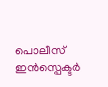പൊലീസ് ഇന്‍സ്പെക്ടര്‍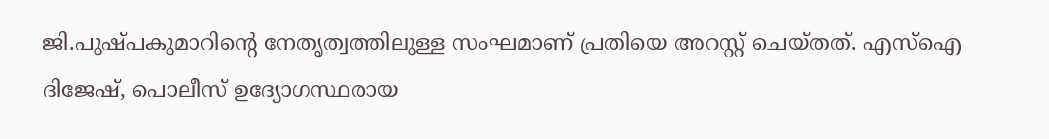ജി.പുഷ്പകുമാറിന്റെ നേതൃത്വത്തിലുള്ള സംഘമാണ് പ്രതിയെ അറസ്റ്റ് ചെയ്തത്. എസ്‌ഐ ദിജേഷ്, പൊലീസ് ഉദ്യോഗസ്ഥരായ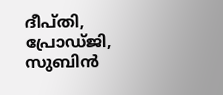ദീപ്തി, പ്രോഡ്ജി, സുബിന്‍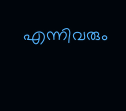എന്നിവരും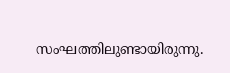സംഘത്തിലുണ്ടായിരുന്നു.